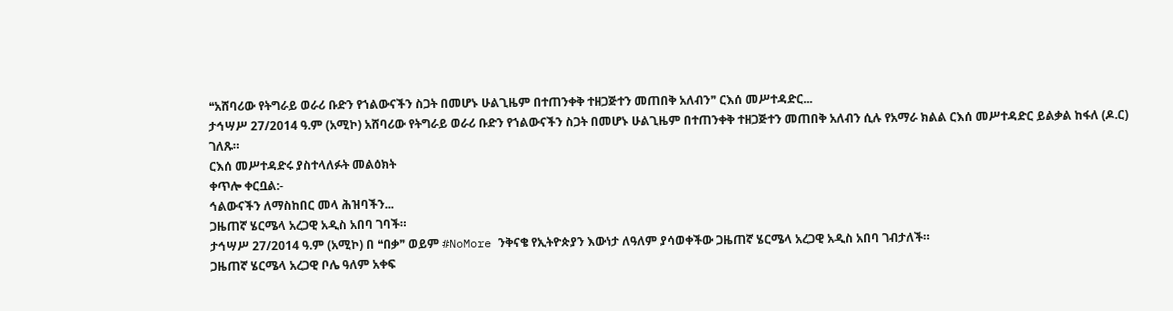❝አሸባሪው የትግራይ ወራሪ ቡድን የኀልውናችን ስጋት በመሆኑ ሁልጊዜም በተጠንቀቅ ተዘጋጅተን መጠበቅ አለብን❞ ርእሰ መሥተዳድር...
ታኅሣሥ 27/2014 ዓ.ም (አሚኮ) አሸባሪው የትግራይ ወራሪ ቡድን የኀልውናችን ስጋት በመሆኑ ሁልጊዜም በተጠንቀቅ ተዘጋጅተን መጠበቅ አለብን ሲሉ የአማራ ክልል ርእሰ መሥተዳድር ይልቃል ከፋለ (ዶ.ር) ገለጹ።
ርእሰ መሥተዳድሩ ያስተላለፉት መልዕክት
ቀጥሎ ቀርቧል:-
ኅልውናችን ለማስከበር መላ ሕዝባችን...
ጋዜጠኛ ሄርሜላ አረጋዊ አዲስ አበባ ገባች።
ታኅሣሥ 27/2014 ዓ.ም (አሚኮ) በ ❝በቃ❞ ወይም #NoMore ንቅናቄ የኢትዮጵያን እውነታ ለዓለም ያሳወቀችው ጋዜጠኛ ሄርሜላ አረጋዊ አዲስ አበባ ገብታለች።
ጋዜጠኛ ሄርሜላ አረጋዊ ቦሌ ዓለም አቀፍ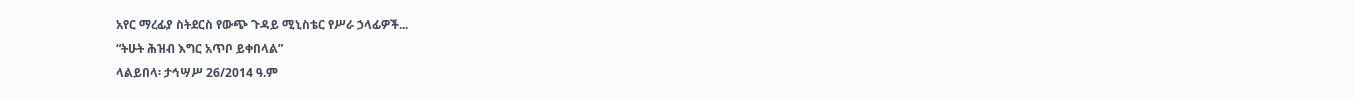አየር ማረፊያ ስትደርስ የውጭ ጉዳይ ሚኒስቴር የሥራ ኃላፊዎች...
“ትሁት ሕዝብ እግር አጥቦ ይቀበላል”
ላልይበላ፡ ታኅሣሥ 26/2014 ዓ.ም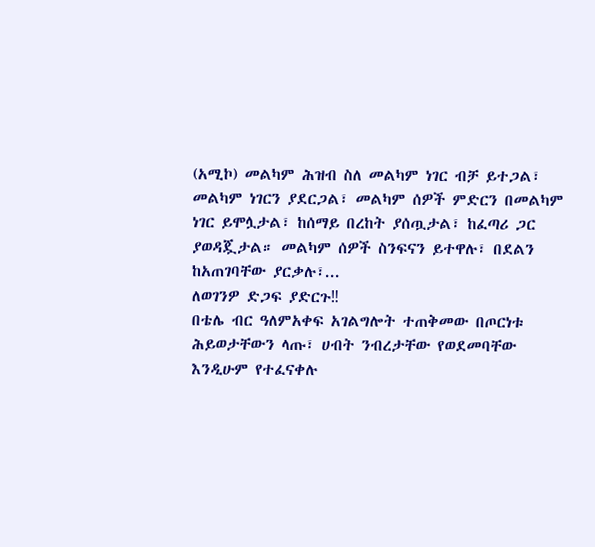(አሚኮ) መልካም ሕዝብ ስለ መልካም ነገር ብቻ ይተጋል፣ መልካም ነገርን ያደርጋል፣ መልካም ሰዎች ምድርን በመልካም ነገር ይሞሏታል፣ ከሰማይ በረከት ያሰጧታል፣ ከፈጣሪ ጋር ያወዳጇታል። መልካም ሰዎች ስንፍናን ይተዋሉ፣ በደልን ከአጠገባቸው ያርቃሉ፣...
ለወገንዎ ድጋፍ ያድርጉ‼
በቴሌ ብር ዓለምአቀፍ አገልግሎት ተጠቅመው በጦርነቱ ሕይወታቸውን ላጡ፣ ሀብት ንብረታቸው የወደመባቸው እንዲሁም የተፈናቀሉ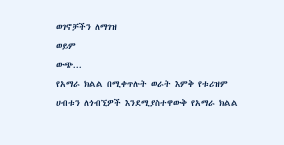ወገኖቻችን ለማገዝ
ወይም
ውጭ...
የአማራ ክልል በሚቀጥሉት ወራት እምቅ የቱሪዝም ሀብቱን ለጎብኚዎች እንደሚያስተዋውቅ የአማራ ክልል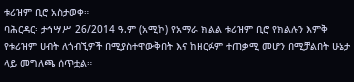ቱሪዝም ቢሮ አስታወቀ።
ባሕርዳር፡ ታኅሣሥ 26/2014 ዓ.ም (አሚኮ) የአማራ ክልል ቱሪዝም ቢሮ የክልሉን እምቅ የቱሪዝም ሀብት ለጎብኚዎች በሚያስተዋውቅበት እና ከዘርፉም ተጠቃሚ መሆን በሚቻልበት ሁኔታ ላይ መግለጫ ሰጥቷል።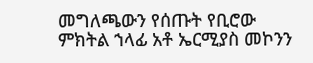መግለጫውን የሰጡት የቢሮው ምክትል ኀላፊ አቶ ኤርሚያስ መኮንን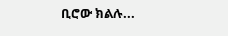ቢሮው ክልሉ...